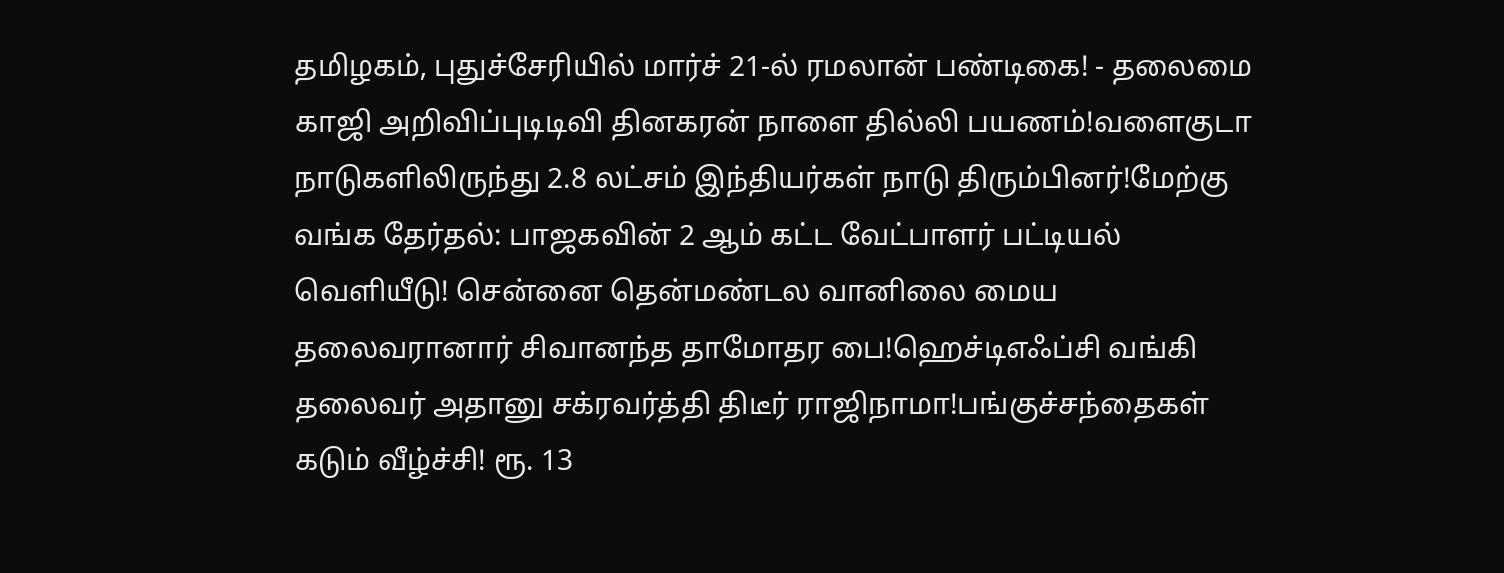தமிழகம், புதுச்சேரியில் மார்ச் 21-ல் ரமலான் பண்டிகை! - தலைமை காஜி அறிவிப்புடிடிவி தினகரன் நாளை தில்லி பயணம்!வளைகுடா நாடுகளிலிருந்து 2.8 லட்சம் இந்தியர்கள் நாடு திரும்பினர்!மேற்கு வங்க தேர்தல்: பாஜகவின் 2 ஆம் கட்ட வேட்பாளர் பட்டியல் வெளியீடு! சென்னை தென்மண்டல வானிலை மைய தலைவரானார் சிவானந்த தாமோதர பை!ஹெச்டிஎஃப்சி வங்கி தலைவர் அதானு சக்ரவர்த்தி திடீர் ராஜிநாமா!பங்குச்சந்தைகள் கடும் வீழ்ச்சி! ரூ. 13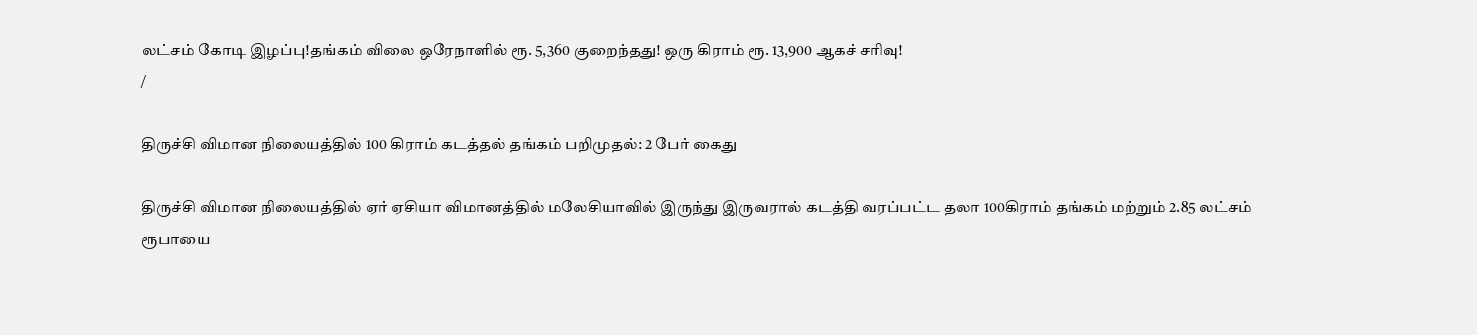லட்சம் கோடி இழப்பு!தங்கம் விலை ஒரேநாளில் ரூ. 5,360 குறைந்தது! ஒரு கிராம் ரூ. 13,900 ஆகச் சரிவு!
/

திருச்சி விமான நிலையத்தில் 100 கிராம் கடத்தல் தங்கம் பறிமுதல்: 2 பேர் கைது

திருச்சி விமான நிலையத்தில் ஏர் ஏசியா விமானத்தில் மலேசியாவில் இருந்து இருவரால் கடத்தி வரப்பட்ட தலா 100கிராம் தங்கம் மற்றும் 2.85 லட்சம் ரூபாயை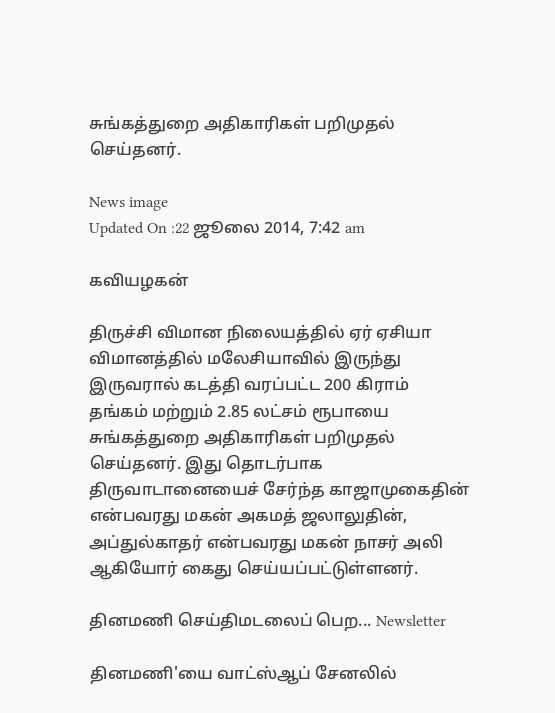சுங்கத்துறை அதிகாரிகள் பறிமுதல் செய்தனர்.

News image
Updated On :22 ஜூலை 2014, 7:42 am

கவியழகன்

திருச்சி விமான நிலையத்தில் ஏர் ஏசியா விமானத்தில் மலேசியாவில் இருந்து இருவரால் கடத்தி வரப்பட்ட 200 கிராம் தங்கம் மற்றும் 2.85 லட்சம் ரூபாயை சுங்கத்துறை அதிகாரிகள் பறிமுதல் செய்தனர். இது தொடர்பாக திருவாடானையைச் சேர்ந்த காஜாமுகைதின் என்பவரது மகன் அகமத் ஜலாலுதின், அப்துல்காதர் என்பவரது மகன் நாசர் அலி ஆகியோர் கைது செய்யப்பட்டுள்ளனர்.

தினமணி செய்திமடலைப் பெற... Newsletter

தினமணி'யை வாட்ஸ்ஆப் சேனலில்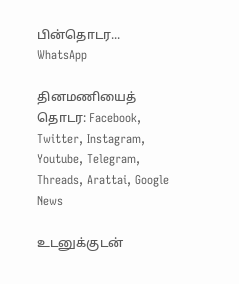பின்தொடர... WhatsApp

தினமணியைத் தொடர: Facebook, Twitter, Instagram, Youtube, Telegram, Threads, Arattai, Google News

உடனுக்குடன்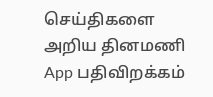செய்திகளை அறிய தினமணி App பதிவிறக்கம்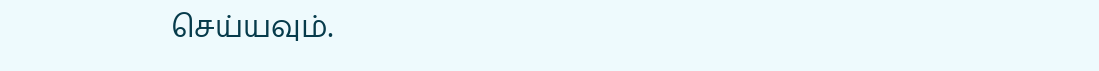செய்யவும்.